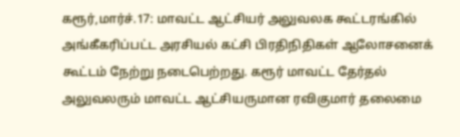கரூர்,மார்ச்.17: மாவட்ட ஆட்சியர் அலுவலக கூட்டரங்கில் அங்கீகரிப்பட்ட அரசியல் கட்சி பிரதிநிதிகள் ஆலோசனைக் கூட்டம் நேற்று நடைபெற்றது. கரூர் மாவட்ட தேர்தல் அலுவலரும் மாவட்ட ஆட்சியருமான ரவிகுமார் தலைமை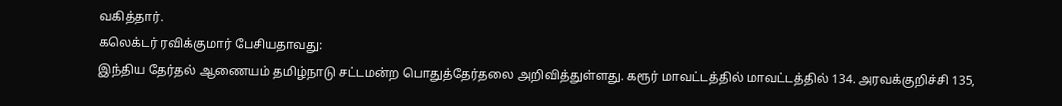வகித்தார்.
கலெக்டர் ரவிக்குமார் பேசியதாவது:
இந்திய தேர்தல் ஆணையம் தமிழ்நாடு சட்டமன்ற பொதுத்தேர்தலை அறிவித்துள்ளது. கரூர் மாவட்டத்தில் மாவட்டத்தில் 134. அரவக்குறிச்சி 135,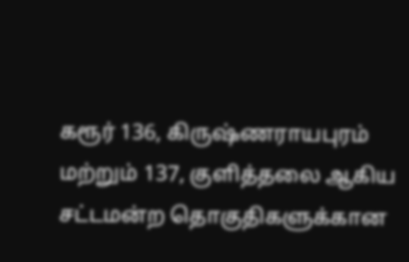கரூர் 136, கிருஷ்ணராயபுரம் மற்றும் 137, குளித்தலை ஆகிய சட்டமன்ற தொகுதிகளுக்கான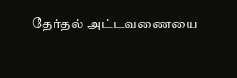தேர்தல் அட்டவணையை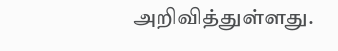அறிவித்துள்ளது.